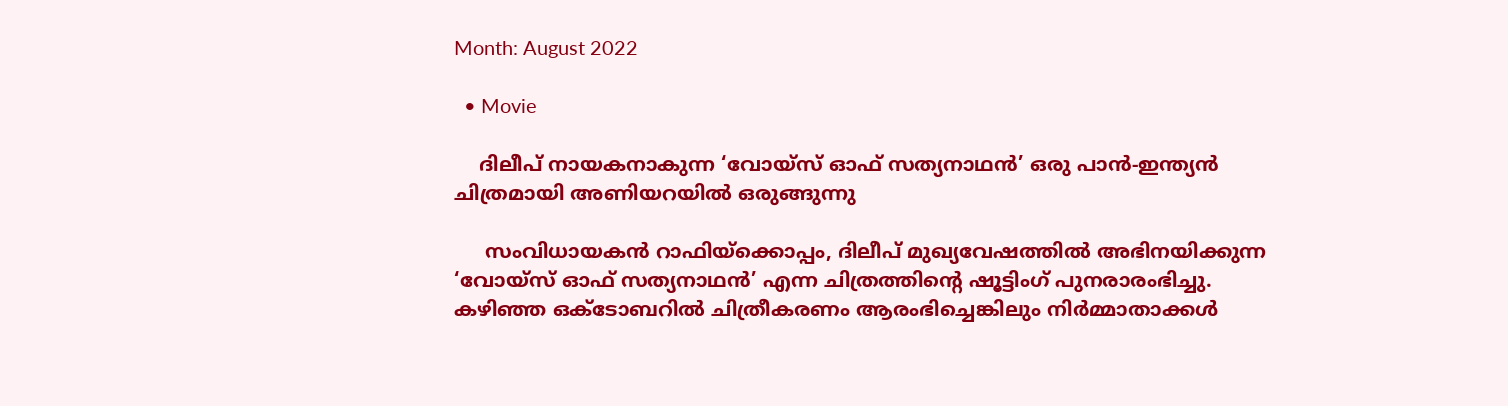Month: August 2022

  • Movie

    ദിലീപ് നായകനാകുന്ന ‘വോയ്സ് ഓഫ് സത്യനാഥൻ’ ഒരു പാൻ-ഇന്ത്യൻ ചിത്രമായി അണിയറയിൽ ഒരുങ്ങുന്നു

     സംവിധായകൻ റാഫിയ്‌ക്കൊപ്പം, ദിലീപ് മുഖ്യവേഷത്തിൽ അഭിനയിക്കുന്ന ‘വോയ്‌സ് ഓഫ് സത്യനാഥൻ’ എന്ന ചിത്രത്തിന്റെ ഷൂട്ടിംഗ് പുനരാരംഭിച്ചു. കഴിഞ്ഞ ഒക്ടോബറിൽ ചിത്രീകരണം ആരംഭിച്ചെങ്കിലും നിർമ്മാതാക്കൾ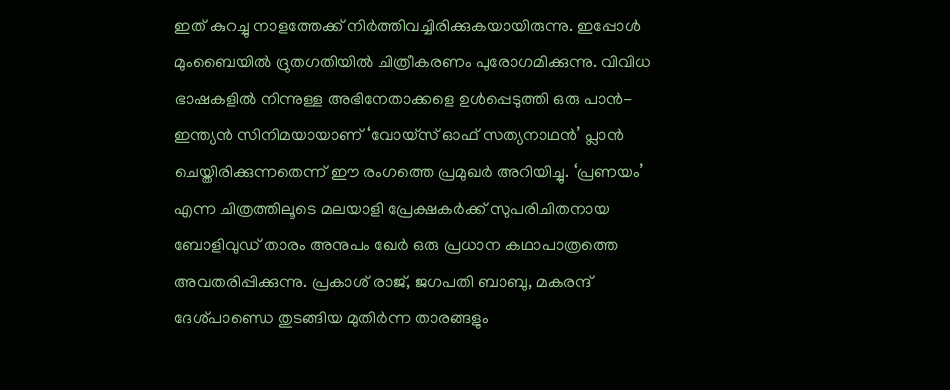ഇത് കുറച്ചു നാളത്തേക്ക് നിർത്തിവച്ചിരിക്കുകയായിരുന്നു. ഇപ്പോൾ മുംബൈയിൽ ദ്രുതഗതിയിൽ ചിത്രീകരണം പുരോഗമിക്കുന്നു. വിവിധ ഭാഷകളിൽ നിന്നുള്ള അഭിനേതാക്കളെ ഉൾപ്പെടുത്തി ഒരു പാൻ-ഇന്ത്യൻ സിനിമയായാണ് ‘വോയ്‌സ് ഓഫ് സത്യനാഥൻ’ പ്ലാൻ ചെയ്തിരിക്കുന്നതെന്ന് ഈ രംഗത്തെ പ്രമുഖർ അറിയിച്ചു. ‘പ്രണയം’ എന്ന ചിത്രത്തിലൂടെ മലയാളി പ്രേക്ഷകർക്ക് സുപരിചിതനായ ബോളിവുഡ് താരം അനുപം ഖേർ ഒരു പ്രധാന കഥാപാത്രത്തെ അവതരിപ്പിക്കുന്നു. പ്രകാശ് രാജ്, ജഗപതി ബാബു, മകരന്ദ് ദേശ്പാണ്ഡെ തുടങ്ങിയ മുതിർന്ന താരങ്ങളും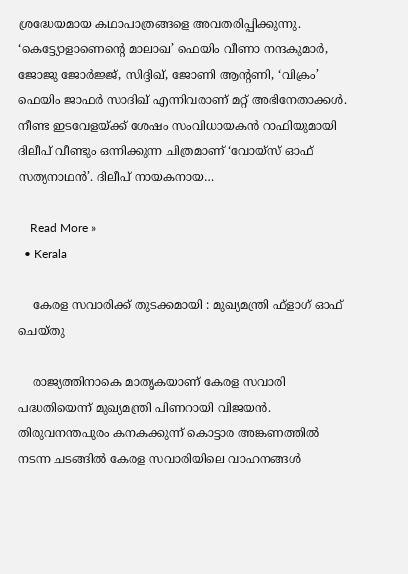ശ്രദ്ധേയമായ കഥാപാത്രങ്ങളെ അവതരിപ്പിക്കുന്നു. ‘കെട്ട്യോളാണെന്റെ മാലാഖ’ ഫെയിം വീണാ നന്ദകുമാർ, ജോജു ജോർജ്ജ്, സിദ്ദിഖ്, ജോണി ആന്റണി, ‘വിക്രം’ ഫെയിം ജാഫർ സാദിഖ് എന്നിവരാണ് മറ്റ് അഭിനേതാക്കൾ. നീണ്ട ഇടവേളയ്ക്ക് ശേഷം സംവിധായകൻ റാഫിയുമായി ദിലീപ് വീണ്ടും ഒന്നിക്കുന്ന ചിത്രമാണ് ‘വോയ്‌സ് ഓഫ് സത്യനാഥൻ’. ദിലീപ് നായകനായ…

    Read More »
  • Kerala

    കേരള സവാരിക്ക് തുടക്കമായി : മുഖ്യമന്ത്രി ഫ്‌ളാഗ് ഓഫ് ചെയ്തു

    രാജ്യത്തിനാകെ മാതൃകയാണ് കേരള സവാരി പദ്ധതിയെന്ന് മുഖ്യമന്ത്രി പിണറായി വിജയൻ. തിരുവനന്തപുരം കനകക്കുന്ന് കൊട്ടാര അങ്കണത്തിൽ നടന്ന ചടങ്ങിൽ കേരള സവാരിയിലെ വാഹനങ്ങൾ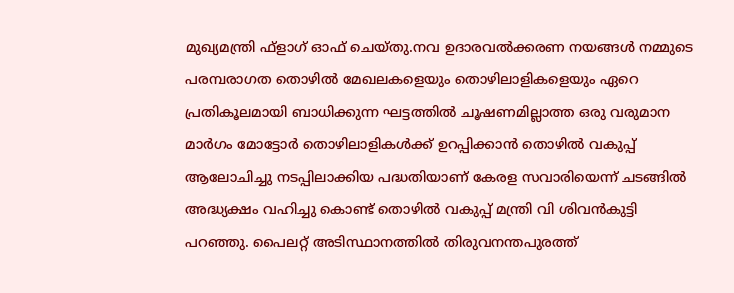മുഖ്യമന്ത്രി ഫ്ളാഗ് ഓഫ് ചെയ്തു.നവ ഉദാരവൽക്കരണ നയങ്ങൾ നമ്മുടെ പരമ്പരാഗത തൊഴിൽ മേഖലകളെയും തൊഴിലാളികളെയും ഏറെ പ്രതികൂലമായി ബാധിക്കുന്ന ഘട്ടത്തിൽ ചൂഷണമില്ലാത്ത ഒരു വരുമാന മാർഗം മോട്ടോർ തൊഴിലാളികൾക്ക് ഉറപ്പിക്കാൻ തൊഴിൽ വകുപ്പ് ആലോചിച്ചു നടപ്പിലാക്കിയ പദ്ധതിയാണ് കേരള സവാരിയെന്ന് ചടങ്ങിൽ അദ്ധ്യക്ഷം വഹിച്ചു കൊണ്ട് തൊഴിൽ വകുപ്പ് മന്ത്രി വി ശിവൻകുട്ടി പറഞ്ഞു. പൈലറ്റ് അടിസ്ഥാനത്തിൽ തിരുവനന്തപുരത്ത്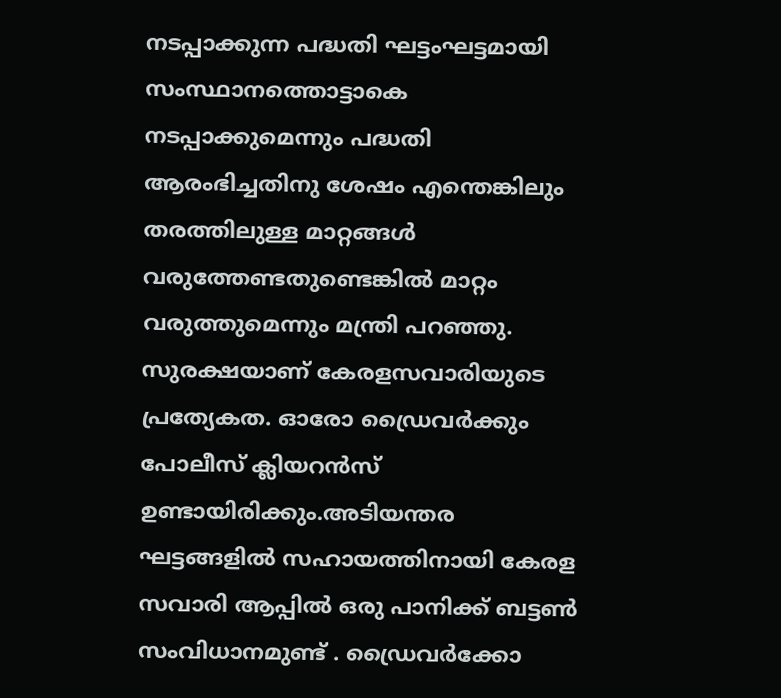നടപ്പാക്കുന്ന പദ്ധതി ഘട്ടംഘട്ടമായി സംസ്ഥാനത്തൊട്ടാകെ നടപ്പാക്കുമെന്നും പദ്ധതി ആരംഭിച്ചതിനു ശേഷം എന്തെങ്കിലും തരത്തിലുള്ള മാറ്റങ്ങൾ വരുത്തേണ്ടതുണ്ടെങ്കിൽ മാറ്റം വരുത്തുമെന്നും മന്ത്രി പറഞ്ഞു. സുരക്ഷയാണ് കേരളസവാരിയുടെ പ്രത്യേകത. ഓരോ ഡ്രൈവർക്കും പോലീസ് ക്ലിയറൻസ് ഉണ്ടായിരിക്കും.അടിയന്തര ഘട്ടങ്ങളിൽ സഹായത്തിനായി കേരള സവാരി ആപ്പിൽ ഒരു പാനിക്ക് ബട്ടൺ സംവിധാനമുണ്ട് . ഡ്രൈവർക്കോ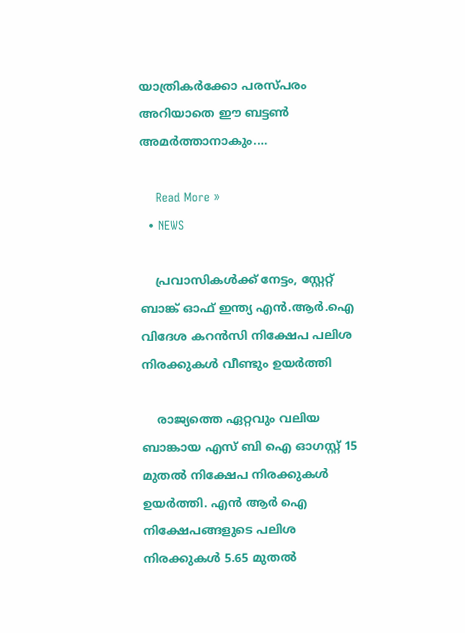യാത്രികർക്കോ പരസ്പരം അറിയാതെ ഈ ബട്ടൺ അമർത്താനാകും.…

    Read More »
  • NEWS

    പ്രവാസികൾക്ക് നേട്ടം, സ്റ്റേറ്റ് ബാങ്ക് ഓഫ് ഇന്ത്യ എൻ.ആർ.ഐ വിദേശ കറൻസി നിക്ഷേപ പലിശ നിരക്കുകൾ വീണ്ടും ഉയർത്തി

    രാജ്യത്തെ ഏറ്റവും വലിയ ബാങ്കായ എസ് ബി ഐ ഓഗസ്റ്റ് 15 മുതൽ നിക്ഷേപ നിരക്കുകൾ ഉയർത്തി. എൻ ആർ ഐ നിക്ഷേപങ്ങളുടെ പലിശ നിരക്കുകൾ 5.65 മുതൽ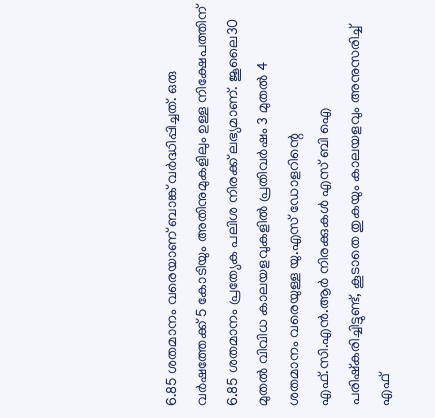6.85 ശതമാനം വരെയാണ് ബാങ്ക് വർദ്ധിപ്പിച്ചത്. ഒരു വർഷത്തേക്ക് 5 കോടിയും അതിനുമുകളിലും ഉള്ള നിക്ഷേപത്തിന് 6.85 ശതമാനം പ്രത്യേക പലിശ നിരക്ക് ലഭ്യമാണ്. ജൂലൈ30 മുതൽ വിവിധ കാലയളവുകളിൽ പ്രതിവർഷം 3 മുതൽ 4 ശതമാനം വരെയുള്ള യു.എസ് ഡോളറിന്റെ എഫ്‌.സി‌.എൻ‌.ആർ നിരക്കുകൾ എസ്‌ ബി‌ ഐ പരിഷ്‌കരിച്ചിട്ടുണ്ട്, കൂടാതെ തുകയും കാലയളവും അനുസരിച്ച് എഫ്‌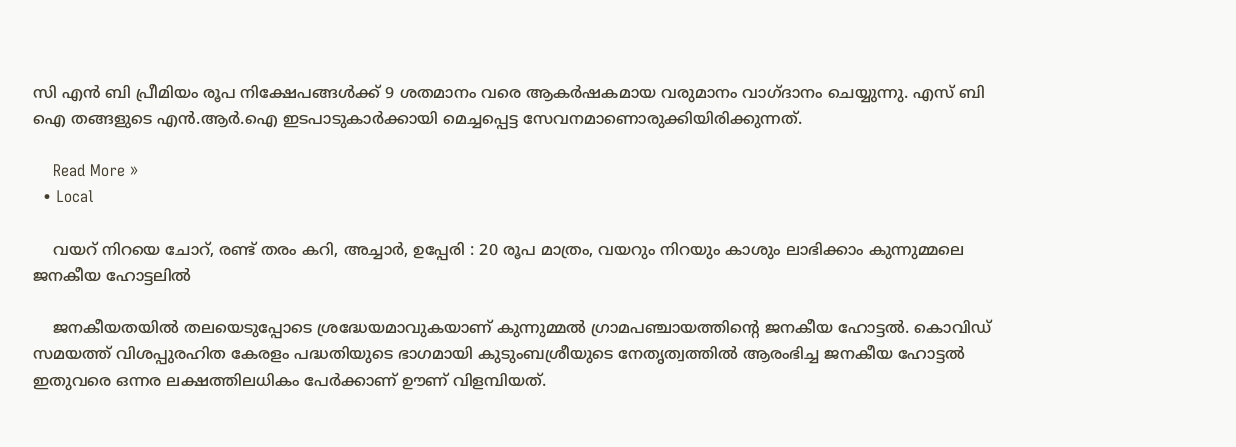സി‌ എൻ‌ ബി പ്രീമിയം രൂപ നിക്ഷേപങ്ങൾക്ക് 9 ശതമാനം വരെ ആകർഷകമായ വരുമാനം വാഗ്ദാനം ചെയ്യുന്നു. എസ് ബി ഐ തങ്ങളുടെ എൻ.ആർ.ഐ ഇടപാടുകാർക്കായി മെച്ചപ്പെട്ട സേവനമാണൊരുക്കിയിരിക്കുന്നത്.

    Read More »
  • Local

    വയറ് നിറയെ ചോറ്, രണ്ട് തരം കറി, അച്ചാര്‍, ഉപ്പേരി : 20 രൂപ മാത്രം, വയറും നിറയും കാശും ലാഭിക്കാം കുന്നുമ്മലെ ജനകീയ ഹോട്ടലില്‍

    ജനകീയതയില്‍ തലയെടുപ്പോടെ ശ്രദ്ധേയമാവുകയാണ് കുന്നുമ്മല്‍ ഗ്രാമപഞ്ചായത്തിന്റെ ജനകീയ ഹോട്ടല്‍. കൊവിഡ് സമയത്ത് വിശപ്പുരഹിത കേരളം പദ്ധതിയുടെ ഭാഗമായി കുടുംബശ്രീയുടെ നേതൃത്വത്തില്‍ ആരംഭിച്ച ജനകീയ ഹോട്ടല്‍ ഇതുവരെ ഒന്നര ലക്ഷത്തിലധികം പേര്‍ക്കാണ് ഊണ് വിളമ്പിയത്.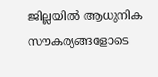ജില്ലയില്‍ ആധുനിക സൗകര്യങ്ങളോടെ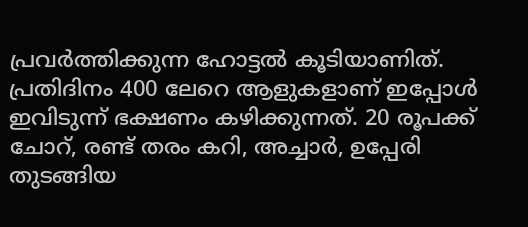പ്രവര്‍ത്തിക്കുന്ന ഹോട്ടൽ കൂടിയാണിത്. പ്രതിദിനം 400 ലേറെ ആളുകളാണ് ഇപ്പോൾ ഇവിടുന്ന് ഭക്ഷണം കഴിക്കുന്നത്. 20 രൂപക്ക് ചോറ്, രണ്ട് തരം കറി, അച്ചാര്‍, ഉപ്പേരി തുടങ്ങിയ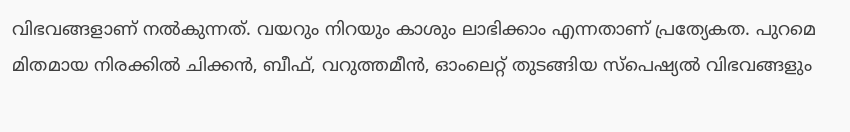വിഭവങ്ങളാണ് നല്‍കുന്നത്. വയറും നിറയും കാശും ലാഭിക്കാം എന്നതാണ് പ്രത്യേകത. പുറമെ മിതമായ നിരക്കില്‍ ചിക്കന്‍, ബീഫ്, വറുത്തമീന്‍, ഓംലെറ്റ് തുടങ്ങിയ സ്‌പെഷ്യല്‍ വിഭവങ്ങളും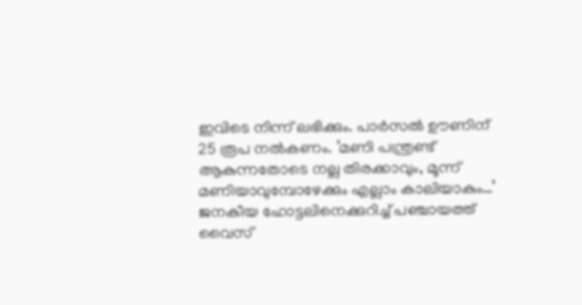ഇവിടെ നിന്ന് ലഭിക്കും. പാര്‍സല്‍ ഊണിന് 25 രൂപ നൽകണം. ‘മണി പന്ത്രണ്ട് ആകുന്നതോടെ നല്ല തിരക്കാവും, മൂന്ന് മണിയാവുമ്പോഴേക്കും എല്ലാം കാലിയാകും…’ ജനകീയ ഹോട്ടലിനെക്കുറിച്ച് പഞ്ചായത്ത് വൈസ്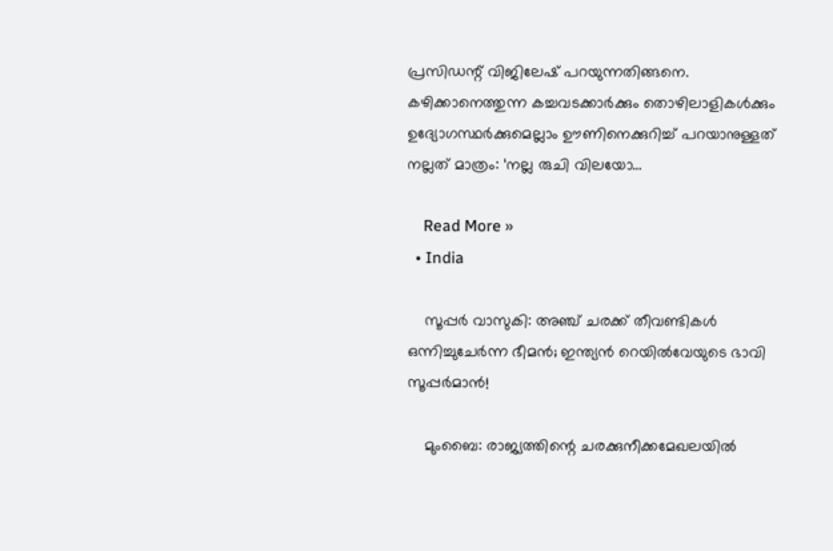പ്രസിഡന്റ് വിജിലേഷ് പറയുന്നതിങ്ങനെ. കഴിക്കാനെത്തുന്ന കച്ചവടക്കാര്‍ക്കും തൊഴിലാളികള്‍ക്കും ഉദ്യോഗസ്ഥര്‍ക്കുമെല്ലാം ഊണിനെക്കുറിച്ച് പറയാനുള്ളത് നല്ലത് മാത്രം: ‘നല്ല രുചി വിലയോ…

    Read More »
  • India

    സൂപ്പര്‍ വാസുകി: അഞ്ച് ചരക്ക് തീവണ്ടികള്‍ ഒന്നിച്ചുചേര്‍ന്ന ഭീമന്‍; ഇന്ത്യന്‍ റെയില്‍വേയുടെ ഭാവി സൂപ്പര്‍മാന്‍!

    മുംബൈ: രാജ്യത്തിന്റെ ചരക്കുനീക്കമേഖലയില്‍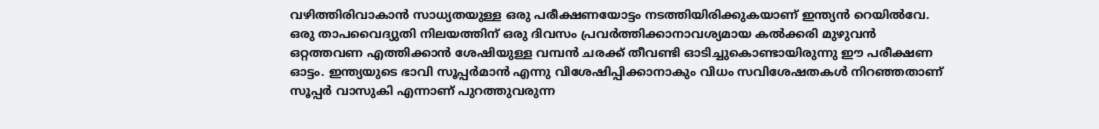വഴിത്തിരിവാകാന്‍ സാധ്യതയുള്ള ഒരു പരീക്ഷണയോട്ടം നടത്തിയിരിക്കുകയാണ് ഇന്ത്യന്‍ റെയില്‍വേ. ഒരു താപവൈദ്യുതി നിലയത്തിന് ഒരു ദിവസം പ്രവര്‍ത്തിക്കാനാവശ്യമായ കല്‍ക്കരി മുഴുവന്‍ ഒറ്റത്തവണ എത്തിക്കാന്‍ ശേഷിയുള്ള വമ്പന്‍ ചരക്ക് തീവണ്ടി ഓടിച്ചുകൊണ്ടായിരുന്നു ഈ പരീക്ഷണ ഓട്ടം. ഇന്ത്യയുടെ ഭാവി സൂപ്പര്‍മാന്‍ എന്നു വിശേഷിപ്പിക്കാനാകും വിധം സവിശേഷതകള്‍ നിറഞ്ഞതാണ് സൂപ്പര്‍ വാസുകി എന്നാണ് പുറത്തുവരുന്ന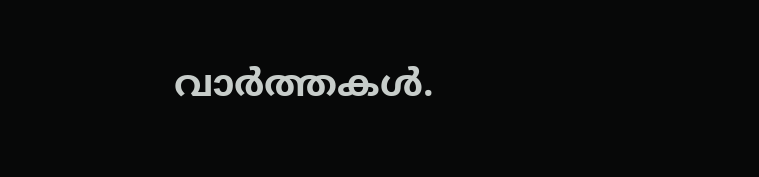വാര്‍ത്തകള്‍.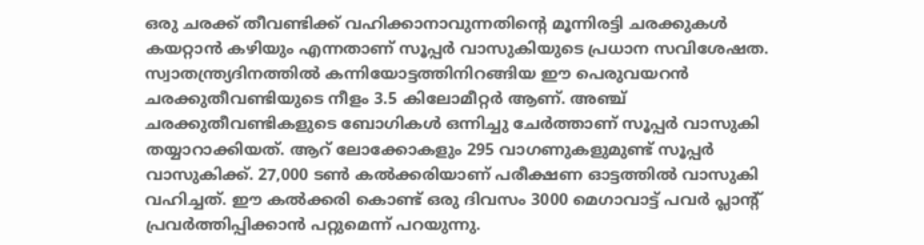ഒരു ചരക്ക് തീവണ്ടിക്ക് വഹിക്കാനാവുന്നതിന്റെ മൂന്നിരട്ടി ചരക്കുകള്‍ കയറ്റാന്‍ കഴിയും എന്നതാണ് സൂപ്പര്‍ വാസുകിയുടെ പ്രധാന സവിശേഷത. സ്വാതന്ത്ര്യദിനത്തില്‍ കന്നിയോട്ടത്തിനിറങ്ങിയ ഈ പെരുവയറന്‍ ചരക്കുതീവണ്ടിയുടെ നീളം 3.5 കിലോമീറ്റര്‍ ആണ്. അഞ്ച് ചരക്കുതീവണ്ടികളുടെ ബോഗികള്‍ ഒന്നിച്ചു ചേര്‍ത്താണ് സൂപ്പര്‍ വാസുകി തയ്യാറാക്കിയത്. ആറ് ലോക്കോകളും 295 വാഗണുകളുമുണ്ട് സൂപ്പര്‍ വാസുകിക്ക്. 27,000 ടണ്‍ കല്‍ക്കരിയാണ് പരീക്ഷണ ഓട്ടത്തില്‍ വാസുകി വഹിച്ചത്. ഈ കല്‍ക്കരി കൊണ്ട് ഒരു ദിവസം 3000 മെഗാവാട്ട് പവര്‍ പ്ലാന്റ് പ്രവര്‍ത്തിപ്പിക്കാന്‍ പറ്റുമെന്ന് പറയുന്നു.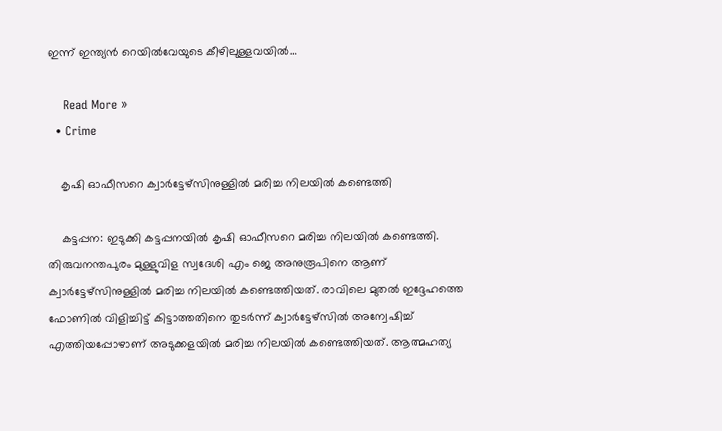ഇന്ന് ഇന്ത്യന്‍ റെയില്‍വേയുടെ കീഴിലുള്ളവയില്‍…

    Read More »
  • Crime

    കൃഷി ഓഫീസറെ ക്വാര്‍ട്ടേഴ്‌സിനുള്ളില്‍ മരിച്ച നിലയില്‍ കണ്ടെത്തി

    കട്ടപ്പന: ഇടുക്കി കട്ടപ്പനയില്‍ കൃഷി ഓഫീസറെ മരിച്ച നിലയില്‍ കണ്ടെത്തി. തിരുവനന്തപുരം മുള്ളുവിള സ്വദേശി എം ജെ അനുരൂപിനെ ആണ് ക്വാര്‍ട്ടേഴ്‌സിനുള്ളില്‍ മരിച്ച നിലയില്‍ കണ്ടെത്തിയത്. രാവിലെ മുതല്‍ ഇദ്ദേഹത്തെ ഫോണില്‍ വിളിച്ചിട്ട് കിട്ടാത്തതിനെ തുടര്‍ന്ന് ക്വാര്‍ട്ടേഴ്‌സില്‍ അന്വേഷിച്ച് എത്തിയപ്പോഴാണ് അടുക്കളയില്‍ മരിച്ച നിലയില്‍ കണ്ടെത്തിയത്. ആത്മഹത്യ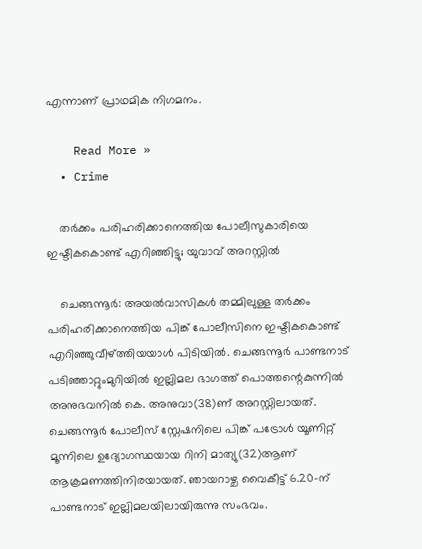എന്നാണ് പ്രാഥമിക നിഗമനം.

    Read More »
  • Crime

    തര്‍ക്കം പരിഹരിക്കാനെത്തിയ പോലീസുകാരിയെ ഇഷ്ടികകൊണ്ട് എറിഞ്ഞിട്ടു; യുവാവ് അറസ്റ്റില്‍

    ചെങ്ങന്നൂര്‍: അയല്‍വാസികള്‍ തമ്മിലുള്ള തര്‍ക്കം പരിഹരിക്കാനെത്തിയ പിങ്ക് പോലീസിനെ ഇഷ്ടികകൊണ്ട് എറിഞ്ഞുവീഴ്ത്തിയയാള്‍ പിടിയില്‍. ചെങ്ങന്നൂര്‍ പാണ്ടനാട് പടിഞ്ഞാറ്റുംമുറിയില്‍ ഇല്ലിമല ഭാഗത്ത് പൊത്തന്റെകുന്നില്‍ അനുഭവനില്‍ കെ. അനുവാ(38)ണ് അറസ്റ്റിലായത്. ചെങ്ങന്നൂര്‍ പോലീസ് സ്റ്റേഷനിലെ പിങ്ക് പട്രോള്‍ യൂണിറ്റ് മൂന്നിലെ ഉദ്യോഗസ്ഥയായ റിനി മാത്യു(32)ആണ് ആക്രമണത്തിനിരയായത്. ഞായറാഴ്ച വൈകീട്ട് 6.20-ന് പാണ്ടനാട് ഇല്ലിമലയിലായിരുന്നു സംഭവം.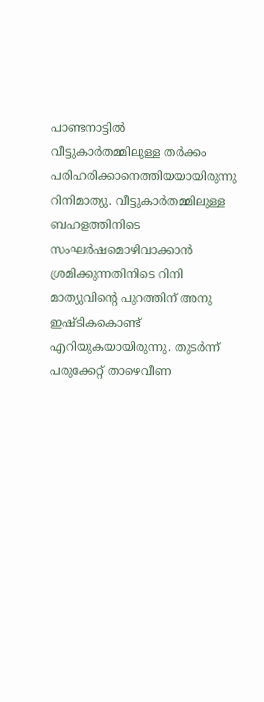പാണ്ടനാട്ടില്‍ വീട്ടുകാര്‍തമ്മിലുള്ള തര്‍ക്കം പരിഹരിക്കാനെത്തിയയായിരുന്നു റിനിമാത്യു. വീട്ടുകാര്‍തമ്മിലുള്ള ബഹളത്തിനിടെ സംഘര്‍ഷമൊഴിവാക്കാന്‍ ശ്രമിക്കുന്നതിനിടെ റിനി മാത്യുവിന്റെ പുറത്തിന് അനു ഇഷ്ടികകൊണ്ട് എറിയുകയായിരുന്നു. തുടര്‍ന്ന് പരുക്കേറ്റ് താഴെവീണ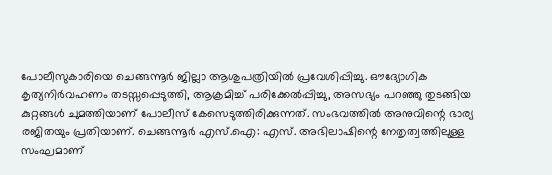പോലീസുകാരിയെ ചെങ്ങന്നൂര്‍ ജില്ലാ ആശുപത്രിയില്‍ പ്രവേശിപ്പിച്ചു. ഔദ്യോഗിക കൃത്യനിര്‍വഹണം തടസ്സപ്പെടുത്തി, ആക്രമിച്ച് പരിക്കേല്‍പ്പിച്ചു, അസഭ്യം പറഞ്ഞു തുടങ്ങിയ കുറ്റങ്ങള്‍ ചുമത്തിയാണ് പോലീസ് കേസെടുത്തിരിക്കുന്നത്. സംഭവത്തില്‍ അനുവിന്റെ ഭാര്യ രജിതയും പ്രതിയാണ്. ചെങ്ങന്നൂര്‍ എസ്.ഐ: എസ്. അഭിലാഷിന്റെ നേതൃത്വത്തിലുള്ള സംഘമാണ്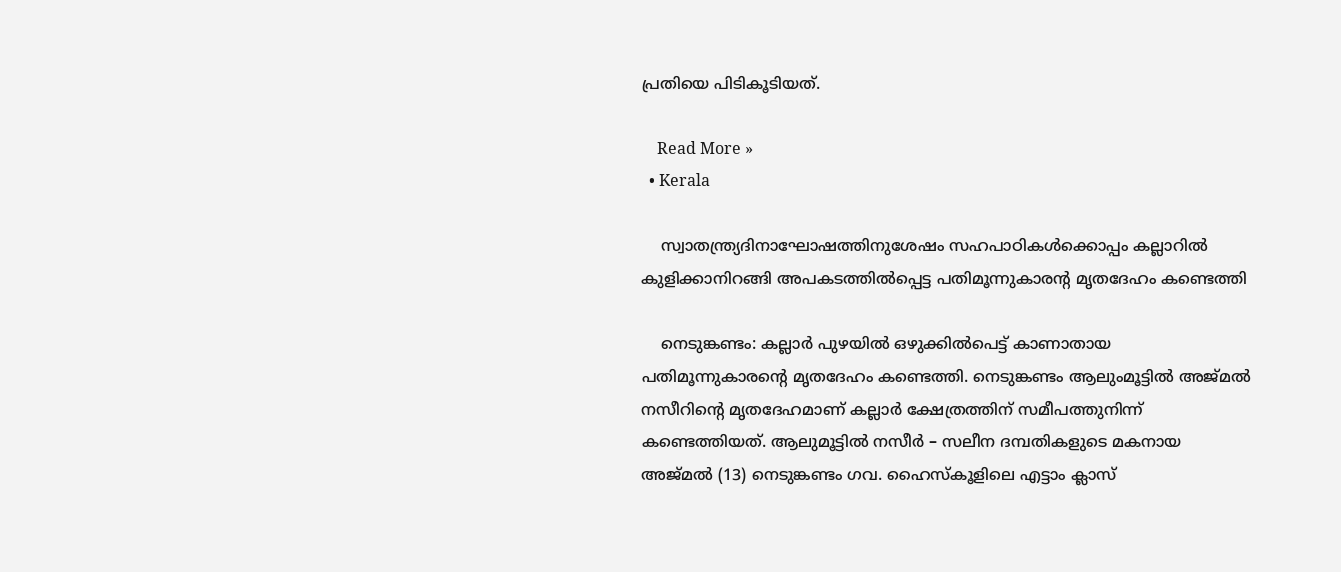പ്രതിയെ പിടികൂടിയത്.

    Read More »
  • Kerala

    സ്വാതന്ത്ര്യദിനാഘോഷത്തിനുശേഷം സഹപാഠികള്‍ക്കൊപ്പം കല്ലാറില്‍ കുളിക്കാനിറങ്ങി അപകടത്തില്‍പ്പെട്ട പതിമൂന്നുകാരന്റ മൃതദേഹം കണ്ടെത്തി

    നെടുങ്കണ്ടം: കല്ലാര്‍ പുഴയില്‍ ഒഴുക്കില്‍പെട്ട് കാണാതായ പതിമൂന്നുകാരന്റെ മൃതദേഹം കണ്ടെത്തി. നെടുങ്കണ്ടം ആലുംമൂട്ടില്‍ അജ്മല്‍ നസീറിന്റെ മൃതദേഹമാണ് കല്ലാര്‍ ക്ഷേത്രത്തിന് സമീപത്തുനിന്ന് കണ്ടെത്തിയത്. ആലുമൂട്ടില്‍ നസീര്‍ – സലീന ദമ്പതികളുടെ മകനായ അജ്മല്‍ (13) നെടുങ്കണ്ടം ഗവ. ഹൈസ്‌കൂളിലെ എട്ടാം ക്ലാസ്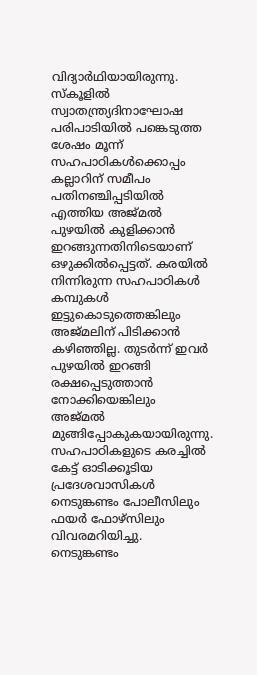വിദ്യാര്‍ഥിയായിരുന്നു. സ്‌കൂളില്‍ സ്വാതന്ത്ര്യദിനാഘോഷ പരിപാടിയില്‍ പങ്കെടുത്ത ശേഷം മൂന്ന് സഹപാഠികള്‍ക്കൊപ്പം കല്ലാറിന് സമീപം പതിനഞ്ചിപ്പടിയില്‍ എത്തിയ അജ്മല്‍ പുഴയില്‍ കുളിക്കാന്‍ ഇറങ്ങുന്നതിനിടെയാണ് ഒഴുക്കില്‍പ്പെട്ടത്. കരയില്‍ നിന്നിരുന്ന സഹപാഠികള്‍ കമ്പുകള്‍ ഇട്ടുകൊടുത്തെങ്കിലും അജ്മലിന് പിടിക്കാന്‍ കഴിഞ്ഞില്ല. തുടര്‍ന്ന് ഇവര്‍ പുഴയില്‍ ഇറങ്ങി രക്ഷപ്പെടുത്താന്‍ നോക്കിയെങ്കിലും അജ്മല്‍ മുങ്ങിപ്പോകുകയായിരുന്നു. സഹപാഠികളുടെ കരച്ചില്‍ കേട്ട് ഓടിക്കൂടിയ പ്രദേശവാസികള്‍ നെടുങ്കണ്ടം പോലീസിലും ഫയര്‍ ഫോഴ്സിലും വിവരമറിയിച്ചു. നെടുങ്കണ്ടം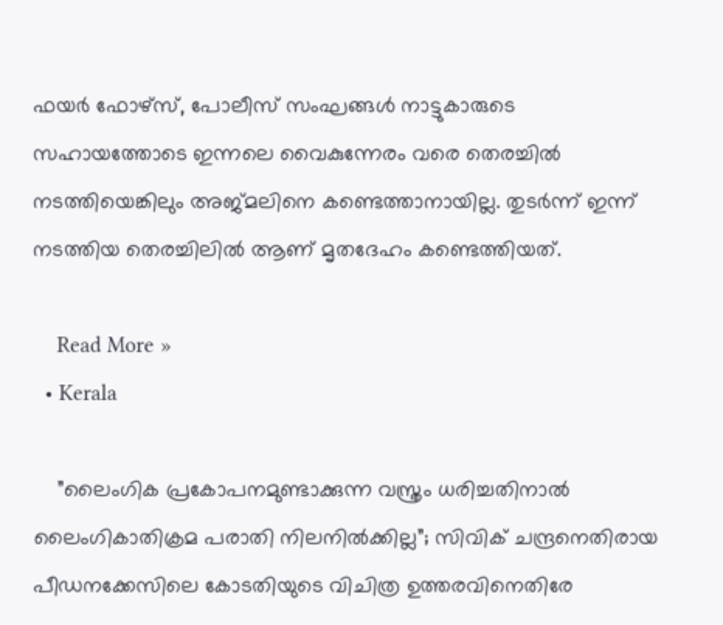ഫയര്‍ ഫോഴ്സ്, പോലീസ് സംഘങ്ങള്‍ നാട്ടുകാരുടെ സഹായത്തോടെ ഇന്നലെ വൈകുന്നേരം വരെ തെരച്ചില്‍ നടത്തിയെങ്കിലും അജ്മലിനെ കണ്ടെത്താനായില്ല. തുടര്‍ന്ന് ഇന്ന് നടത്തിയ തെരച്ചിലില്‍ ആണ് മൃതദേഹം കണ്ടെത്തിയത്.

    Read More »
  • Kerala

    ”ലൈംഗിക പ്രകോപനമുണ്ടാക്കുന്ന വസ്ത്രം ധരിച്ചതിനാല്‍ ലൈംഗികാതിക്രമ പരാതി നിലനില്‍ക്കില്ല”; സിവിക് ചന്ദ്രനെതിരായ പീഡനക്കേസിലെ കോടതിയുടെ വിചിത്ര ഉത്തരവിനെതിരേ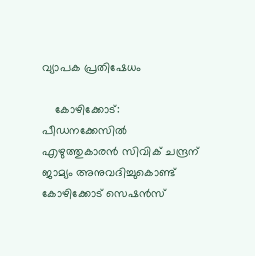വ്യാപക പ്രതിഷേധം

    കോഴിക്കോട്: പീഡനക്കേസില്‍ എഴുത്തുകാരന്‍ സിവിക് ചന്ദ്രന് ജാമ്യം അനുവദിച്ചുകൊണ്ട് കോഴിക്കോട് സെഷന്‍സ്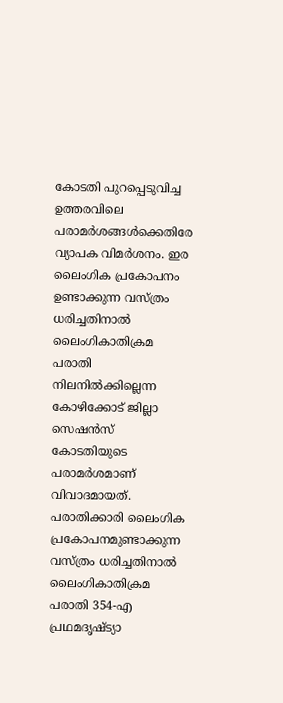കോടതി പുറപ്പെടുവിച്ച ഉത്തരവിലെ പരാമര്‍ശങ്ങള്‍ക്കെതിരേ വ്യാപക വിമര്‍ശനം. ഇര ലൈംഗിക പ്രകോപനം ഉണ്ടാക്കുന്ന വസ്ത്രം ധരിച്ചതിനാല്‍ ലൈംഗികാതിക്രമ പരാതി നിലനില്‍ക്കില്ലെന്ന കോഴിക്കോട് ജില്ലാ സെഷന്‍സ് കോടതിയുടെ പരാമര്‍ശമാണ് വിവാദമായത്. പരാതിക്കാരി ലൈംഗിക പ്രകോപനമുണ്ടാക്കുന്ന വസ്ത്രം ധരിച്ചതിനാല്‍ ലൈംഗികാതിക്രമ പരാതി 354-എ പ്രഥമദൃഷ്ട്യാ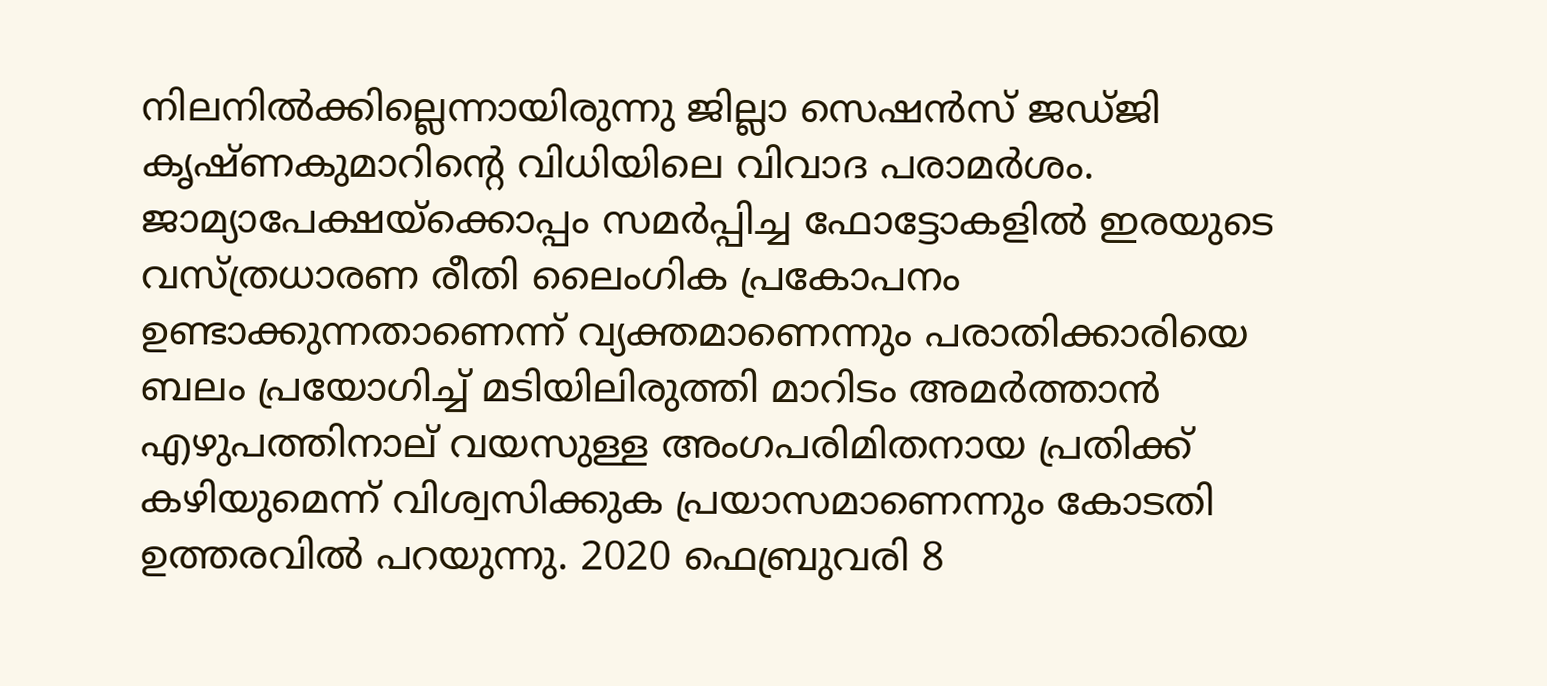നിലനില്‍ക്കില്ലെന്നായിരുന്നു ജില്ലാ സെഷന്‍സ് ജഡ്ജി കൃഷ്ണകുമാറിന്റെ വിധിയിലെ വിവാദ പരാമര്‍ശം. ജാമ്യാപേക്ഷയ്ക്കൊപ്പം സമര്‍പ്പിച്ച ഫോട്ടോകളില്‍ ഇരയുടെ വസ്ത്രധാരണ രീതി ലൈംഗിക പ്രകോപനം ഉണ്ടാക്കുന്നതാണെന്ന് വ്യക്തമാണെന്നും പരാതിക്കാരിയെ ബലം പ്രയോഗിച്ച് മടിയിലിരുത്തി മാറിടം അമര്‍ത്താന്‍ എഴുപത്തിനാല് വയസുള്ള അംഗപരിമിതനായ പ്രതിക്ക് കഴിയുമെന്ന് വിശ്വസിക്കുക പ്രയാസമാണെന്നും കോടതി ഉത്തരവില്‍ പറയുന്നു. 2020 ഫെബ്രുവരി 8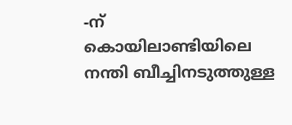-ന് കൊയിലാണ്ടിയിലെ നന്തി ബീച്ചിനടുത്തുള്ള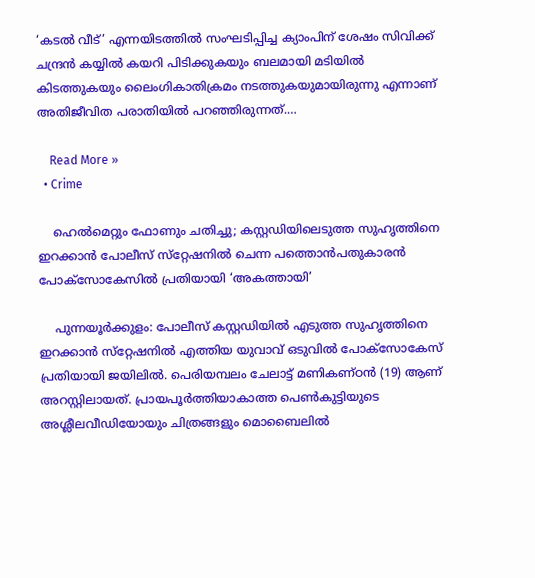‘കടല്‍ വീട്’ എന്നയിടത്തില്‍ സംഘടിപ്പിച്ച ക്യാംപിന് ശേഷം സിവിക്ക് ചന്ദ്രന്‍ കയ്യില്‍ കയറി പിടിക്കുകയും ബലമായി മടിയില്‍ കിടത്തുകയും ലൈംഗികാതിക്രമം നടത്തുകയുമായിരുന്നു എന്നാണ് അതിജീവിത പരാതിയില്‍ പറഞ്ഞിരുന്നത്.…

    Read More »
  • Crime

    ഹെല്‍മെറ്റും ഫോണും ചതിച്ചു; കസ്റ്റഡിയിലെടുത്ത സുഹൃത്തിനെ ഇറക്കാന്‍ പോലീസ് സ്‌റ്റേഷനില്‍ ചെന്ന പത്തൊന്‍പതുകാരന്‍ പോക്‌സോകേസില്‍ പ്രതിയായി ‘അകത്തായി’

    പുന്നയൂര്‍ക്കുളം: പോലീസ് കസ്റ്റഡിയില്‍ എടുത്ത സുഹൃത്തിനെ ഇറക്കാന്‍ സ്‌റ്റേഷനില്‍ എത്തിയ യുവാവ് ഒടുവില്‍ പോക്‌സോകേസ് പ്രതിയായി ജയിലില്‍. പെരിയമ്പലം ചേലാട്ട് മണികണ്ഠന്‍ (19) ആണ് അറസ്റ്റിലായത്. പ്രായപൂര്‍ത്തിയാകാത്ത പെണ്‍കുട്ടിയുടെ അശ്ലീലവീഡിയോയും ചിത്രങ്ങളും മൊബൈലില്‍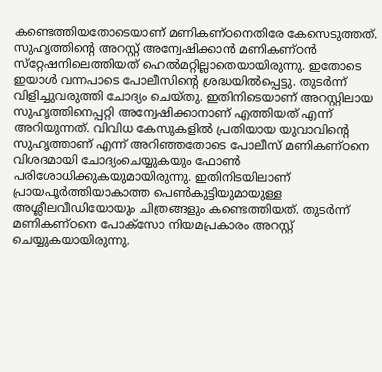കണ്ടെത്തിയതോടെയാണ് മണികണ്ഠനെതിരേ കേസെടുത്തത്. സുഹൃത്തിന്റെ അറസ്റ്റ് അന്വേഷിക്കാന്‍ മണികണ്ഠന്‍ സ്‌റ്റേഷനിലെത്തിയത് ഹെല്‍മറ്റില്ലാതെയായിരുന്നു. ഇതോടെ ഇയാള്‍ വന്നപാടെ പോലീസിന്റെ ശ്രദ്ധയില്‍പ്പെട്ടു. തുടര്‍ന്ന് വിളിച്ചുവരുത്തി ചോദ്യം ചെയ്തു. ഇതിനിടെയാണ് അറസ്റ്റിലായ സുഹൃത്തിനെപ്പറ്റി അന്വേഷിക്കാനാണ് എത്തിയത് എന്ന് അറിയുന്നത്. വിവിധ കേസുകളില്‍ പ്രതിയായ യുവാവിന്റെ സുഹൃത്താണ് എന്ന് അറിഞ്ഞതോടെ പോലീസ് മണികണ്ഠനെ വിശദമായി ചോദ്യംചെയ്യുകയും ഫോണ്‍ പരിശോധിക്കുകയുമായിരുന്നു. ഇതിനിടയിലാണ് പ്രായപൂര്‍ത്തിയാകാത്ത പെണ്‍കുട്ടിയുമായുള്ള അശ്ലീലവീഡിയോയും ചിത്രങ്ങളും കണ്ടെത്തിയത്. തുടര്‍ന്ന് മണികണ്ഠനെ പോക്സോ നിയമപ്രകാരം അറസ്റ്റ് ചെയ്യുകയായിരുന്നു.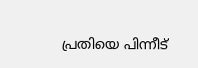പ്രതിയെ പിന്നീട്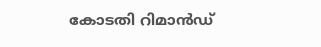കോടതി റിമാന്‍ഡ്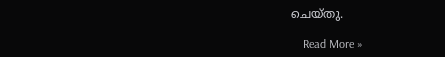ചെയ്തു.

    Read More »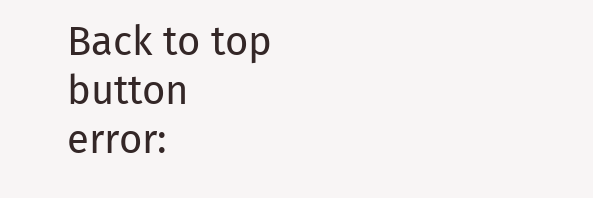Back to top button
error: